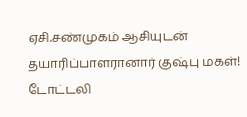ஏசி.சண்முகம் ஆசியுடன் தயாரிப்பாளரானார் குஷ்பு மகள்!
டோட்டலி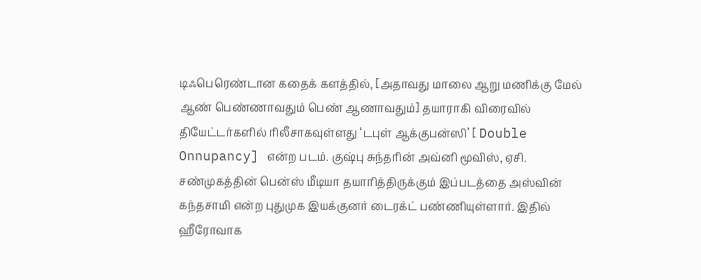டிஃபெரெண்டான கதைக் களத்தில், [அதாவது மாலை ஆறு மணிக்கு மேல் ஆண் பெண்ணாவதும் பெண் ஆணாவதும்] தயாராகி விரைவில் தியேட்டர்களில் ரிலீசாகவுள்ளது ‘டபுள் ஆக்குபன்ஸி’ [ Double Onnupancy] என்ற படம். குஷ்பு சுந்தரின் அவ்னி மூவிஸ், ஏசி. சண்முகத்தின் பென்ஸ் மீடியா தயாரித்திருக்கும் இப்படத்தை அஸ்வின் கந்தசாமி என்ற புதுமுக இயக்குனர் டைரக்ட் பண்ணியுள்ளார். இதில் ஹீரோவாக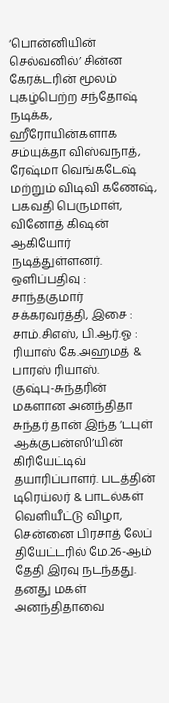‘பொன்னியின் செல்வனில்’ சின்ன கேரக்டரின் மூலம் புகழ்பெற்ற சந்தோஷ் நடிக்க, ஹீரோயின்களாக சம்யுக்தா விஸ்வநாத், ரேஷ்மா வெங்கடேஷ் மற்றும் விடிவி கணேஷ், பகவதி பெருமாள், வினோத் கிஷன் ஆகியோர் நடித்துள்ளனர். ஒளிப்பதிவு : சாந்தகுமார் சக்கரவர்த்தி, இசை : சாம்.சிஎஸ், பி.ஆர்.ஓ : ரியாஸ் கே.அஹமத் & பாரஸ் ரியாஸ்.
குஷ்பு-சுந்தரின் மகளான அனந்திதா சுந்தர் தான் இந்த ‘டபுள் ஆக்குபன்ஸி’யின் கிரியேட்டிவ் தயாரிப்பாளர். படத்தின் டிரெய்லர் & பாடல்கள் வெளியீட்டு விழா, சென்னை பிரசாத் லேப் தியேட்டரில் மே.26-ஆம் தேதி இரவு நடந்தது. தனது மகள் அனந்திதாவை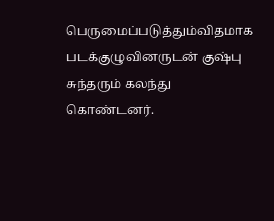பெருமைப்படுத்தும்விதமாக படக்குழுவினருடன் குஷ்பு சுந்தரும் கலந்து கொண்டனர்.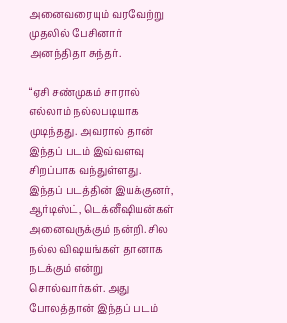அனைவரையும் வரவேற்று முதலில் பேசினார் அனந்திதா சுந்தர்.

“ஏசி சண்முகம் சாரால் எல்லாம் நல்லபடியாக முடிந்தது. அவரால் தான் இந்தப் படம் இவ்வளவு சிறப்பாக வந்துள்ளது. இந்தப் படத்தின் இயக்குனர், ஆர்டிஸ்ட், டெக்னீஷியன்கள் அனைவருக்கும் நன்றி. சில நல்ல விஷயங்கள் தானாக நடக்கும் என்று சொல்வார்கள். அது போலத்தான் இந்தப் படம்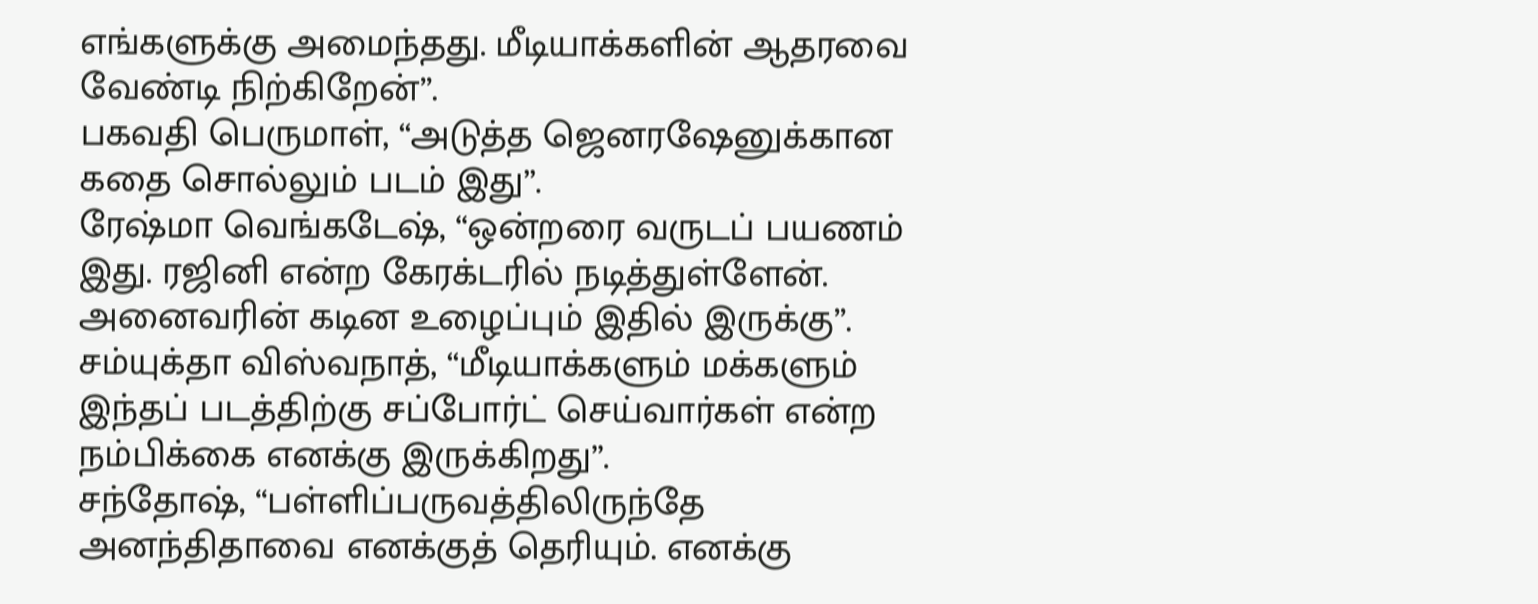எங்களுக்கு அமைந்தது. மீடியாக்களின் ஆதரவை வேண்டி நிற்கிறேன்”.
பகவதி பெருமாள், “அடுத்த ஜெனரஷேனுக்கான கதை சொல்லும் படம் இது”.
ரேஷ்மா வெங்கடேஷ், “ஒன்றரை வருடப் பயணம் இது. ரஜினி என்ற கேரக்டரில் நடித்துள்ளேன். அனைவரின் கடின உழைப்பும் இதில் இருக்கு”. சம்யுக்தா விஸ்வநாத், “மீடியாக்களும் மக்களும் இந்தப் படத்திற்கு சப்போர்ட் செய்வார்கள் என்ற நம்பிக்கை எனக்கு இருக்கிறது”.
சந்தோஷ், “பள்ளிப்பருவத்திலிருந்தே அனந்திதாவை எனக்குத் தெரியும். எனக்கு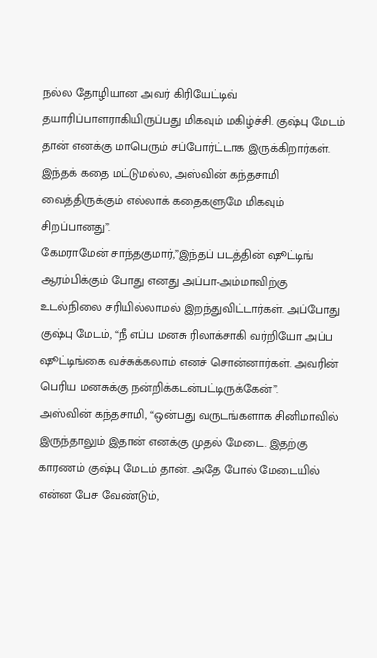நல்ல தோழியான அவர் கிரியேட்டிவ் தயாரிப்பாளராகியிருப்பது மிகவும் மகிழ்ச்சி. குஷ்பு மேடம் தான் எனக்கு மாபெரும் சப்போர்ட்டாக இருக்கிறார்கள். இந்தக் கதை மட்டுமல்ல, அஸ்வின் கந்தசாமி வைத்திருக்கும் எல்லாக் கதைகளுமே மிகவும் சிறப்பானது”.
கேமராமேன் சாந்தகுமார்,”இந்தப் படத்தின் ஷூட்டிங் ஆரம்பிக்கும் போது எனது அப்பா-அம்மாவிற்கு உடல்நிலை சரியில்லாமல் இறந்துவிட்டார்கள். அப்போது குஷ்பு மேடம், “நீ எப்ப மனசு ரிலாக்சாகி வர்றியோ அப்ப ஷூட்டிங்கை வச்சுக்கலாம் எனச் சொன்னார்கள். அவரின் பெரிய மனசுக்கு நன்றிக்கடன்பட்டிருக்கேன்”.
அஸ்வின் கந்தசாமி, “ஒன்பது வருடங்களாக சினிமாவில் இருந்தாலும் இதான் எனக்கு முதல் மேடை. இதற்கு காரணம் குஷ்பு மேடம் தான். அதே போல் மேடையில் என்ன பேச வேண்டும்,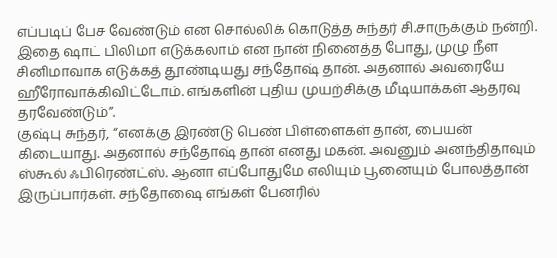எப்படிப் பேச வேண்டும் என சொல்லிக் கொடுத்த சுந்தர் சி.சாருக்கும் நன்றி. இதை ஷாட் பிலிமா எடுக்கலாம் என நான் நினைத்த போது, முழு நீள சினிமாவாக எடுக்கத் தூண்டியது சந்தோஷ் தான். அதனால் அவரையே ஹீரோவாக்கிவிட்டோம். எங்களின் புதிய முயற்சிக்கு மீடியாக்கள் ஆதரவு தரவேண்டும்”.
குஷ்பு சுந்தர், “எனக்கு இரண்டு பெண் பிள்ளைகள் தான், பையன் கிடையாது. அதனால் சந்தோஷ் தான் எனது மகன். அவனும் அனந்திதாவும் ஸ்கூல் ஃபிரெண்ட்ஸ். ஆனா எப்போதுமே எலியும் பூனையும் போலத்தான் இருப்பார்கள். சந்தோஷை எங்கள் பேனரில்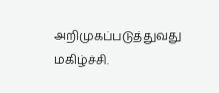அறிமுகப்படுத்துவது மகிழ்ச்சி.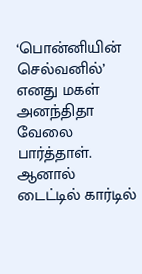‘பொன்னியின் செல்வனில்’ எனது மகள் அனந்திதா வேலை பார்த்தாள். ஆனால் டைட்டில் கார்டில்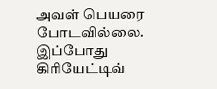அவள் பெயரை போடவில்லை. இப்போது கிரியேட்டிவ்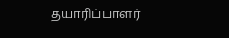தயாரிப்பாளர்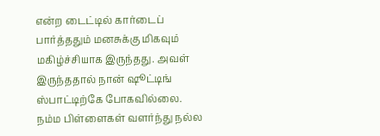என்ற டைட்டில் கார்டைப் பார்த்ததும் மனசுக்கு மிகவும் மகிழ்ச்சியாக இருந்தது. அவள் இருந்ததால் நான் ஷூட்டிங் ஸ்பாட்டிற்கே போகவில்லை.
நம்ம பிள்ளைகள் வளர்ந்து நல்ல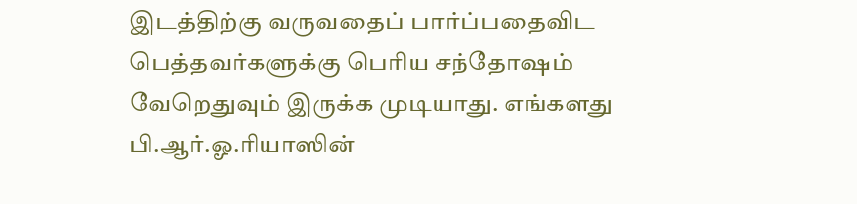இடத்திற்கு வருவதைப் பார்ப்பதைவிட பெத்தவர்களுக்கு பெரிய சந்தோஷம் வேறெதுவும் இருக்க முடியாது. எங்களது பி.ஆர்.ஓ.ரியாஸின்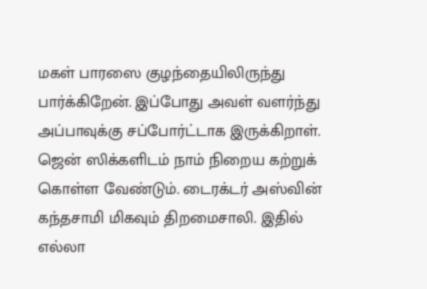மகள் பாரஸை குழந்தையிலிருந்து பார்க்கிறேன். இப்போது அவள் வளர்ந்து அப்பாவுக்கு சப்போர்ட்டாக இருக்கிறாள். ஜென் ஸிக்களிடம் நாம் நிறைய கற்றுக் கொள்ள வேண்டும். டைரக்டர் அஸ்வின் கந்தசாமி மிகவும் திறமைசாலி. இதில் எல்லா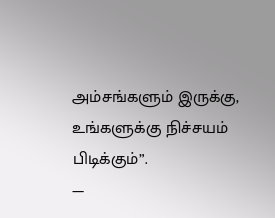அம்சங்களும் இருக்கு, உங்களுக்கு நிச்சயம் பிடிக்கும்”.
—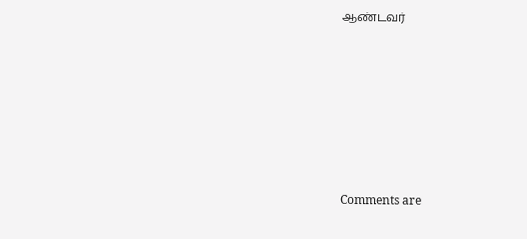ஆண்டவர்








Comments are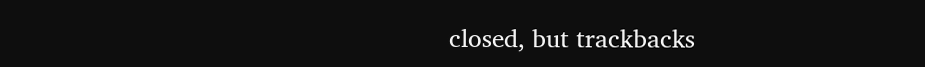closed, but trackbacks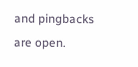and pingbacks are open.